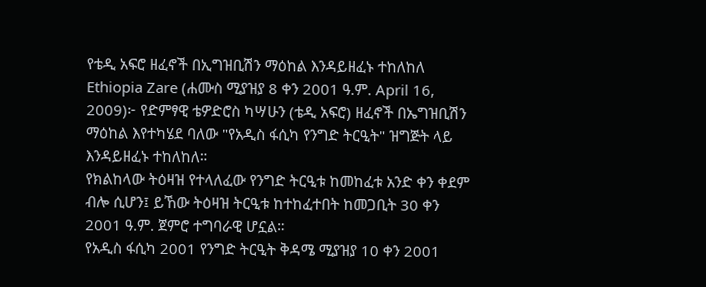የቴዲ አፍሮ ዘፈኖች በኢግዝቢሽን ማዕከል እንዳይዘፈኑ ተከለከለ
Ethiopia Zare (ሐሙስ ሚያዝያ 8 ቀን 2001 ዓ.ም. April 16, 2009)፦ የድምፃዊ ቴዎድሮስ ካሣሁን (ቴዲ አፍሮ) ዘፈኖች በኤግዝቢሽን ማዕከል እየተካሄደ ባለው "የአዲስ ፋሲካ የንግድ ትርዒት" ዝግጅት ላይ እንዳይዘፈኑ ተከለከለ።
የክልከላው ትዕዛዝ የተላለፈው የንግድ ትርዒቱ ከመከፈቱ አንድ ቀን ቀደም ብሎ ሲሆን፤ ይኸው ትዕዛዝ ትርዒቱ ከተከፈተበት ከመጋቢት 30 ቀን 2001 ዓ.ም. ጀምሮ ተግባራዊ ሆኗል።
የአዲስ ፋሲካ 2001 የንግድ ትርዒት ቅዳሜ ሚያዝያ 10 ቀን 2001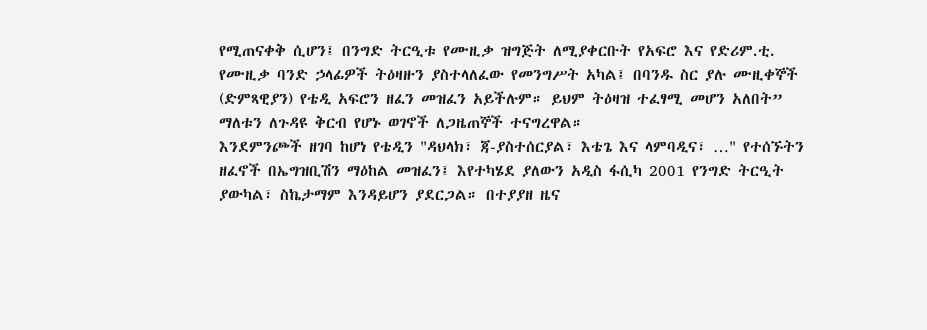የሚጠናቀቅ ሲሆን፤ በንግድ ትርዒቱ የሙዚቃ ዝግጅት ለሚያቀርቡት የአፍሮ እና የድሪም.ቲ. የሙዚቃ ባንድ ኃላፊዎች ትዕዛዙን ያስተላለፈው የመንግሥት አካል፤ በባንዱ ስር ያሉ ሙዚቀኞች (ድምጻዊያን) የቴዲ አፍሮን ዘፈን መዝፈን አይችሉም። ይህም ትዕዛዝ ተፈፃሚ መሆን አለበት” ማለቱን ለጉዳዩ ቅርብ የሆኑ ወገኖች ለጋዜጠኞች ተናግረዋል።
እንደምንጮች ዘገባ ከሆነ የቴዲን "ዳህላክ፣ ጃ-ያስተሰርያል፣ እቴጌ እና ላምባዲና፣ …" የተሰኙትን ዘፈኖች በኤግዝቢሽን ማዕከል መዝፈን፤ እየተካሄደ ያለውን አዲስ ፋሲካ 2001 የንግድ ትርዒት ያውካል፣ ስኬታማም እንዳይሆን ያደርጋል። በተያያዘ ዜና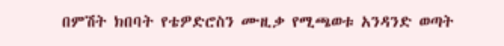በምሽት ክበባት የቴዎድሮስን ሙዚቃ የሚጫወቱ አንዳንድ ወጣት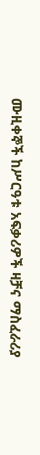ሙዚቀኞች ከሥርዓቱ አፍቃሪዎች ዛቻና ማስፈራሪያ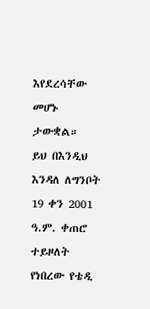እየደረሳቸው መሆኑ ታውቋል።
ይህ በእንዲህ እንዳለ ለግንቦት 19 ቀን 2001 ዓ.ም. ቀጠሮ ተይዞለት የነበረው የቴዲ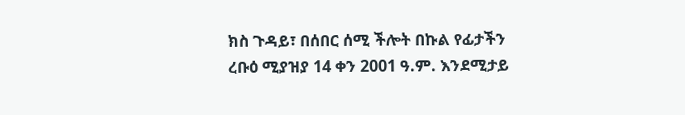ክስ ጉዳይ፣ በሰበር ሰሚ ችሎት በኩል የፊታችን ረቡዕ ሚያዝያ 14 ቀን 2001 ዓ.ም. እንደሚታይ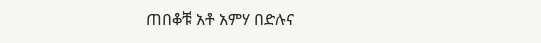ጠበቆቹ አቶ አምሃ በድሉና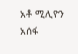አቶ ሚሊዮን አሰፋ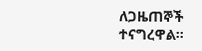ለጋዜጠኞች ተናግረዋል።